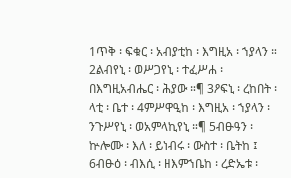1ጥቅ ፡ ፍቁር ፡ አብያቲከ ፡ እግዚአ ፡ ኀያላን ። 2ልብየኒ ፡ ወሥጋየኒ ፡ ተፈሥሐ ፡ በእግዚአብሔር ፡ ሕያው ።¶ 3ዖፍኒ ፡ ረከበት ፡ ላቲ ፡ ቤተ ፡ 4ምሥዋዒከ ፡ እግዚአ ፡ ኀያላን ፡ ንጉሥየኒ ፡ ወአምላኪየኒ ።¶ 5ብፁዓን ፡ ኵሎሙ ፡ እለ ፡ ይነብሩ ፡ ውስተ ፡ ቤትከ ፤ 6ብፁዕ ፡ ብእሲ ፡ ዘእምኀቤከ ፡ ረድኤቱ ፡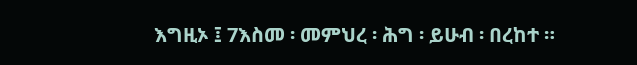እግዚኦ ፤ 7እስመ ፡ መምህረ ፡ ሕግ ፡ ይሁብ ፡ በረከተ ።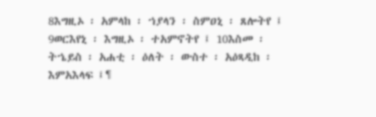8እግዚኦ ፡ አምላከ ፡ ኀያላን ፡ ስምዐኒ ፡ ጸሎትየ ፤ 9ወርእየኒ ፡ እግዚኦ ፡ ተአምኖትየ ፤ 10እስመ ፡ ትኄይስ ፡ አሐቲ ፡ ዕለት ፡ ውስተ ፡ አዕጻዲከ ፡ እምአእላፍ ፤¶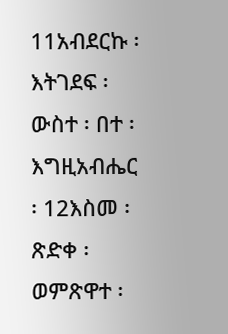11አብደርኩ ፡ እትገደፍ ፡ ውስተ ፡ በተ ፡ እግዚአብሔር ፡ 12እስመ ፡ ጽድቀ ፡ ወምጽዋተ ፡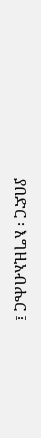ያበድር ፡ እግዚአብሔር ፤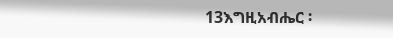13እግዚአብሔር ፡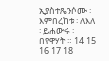ኢያስተጼንሶሙ ፡ እምበረከቱ ፡ ለእለ ፡ ይሐውሩ ፡ በየዋሃት ። 14 15 16 17 18